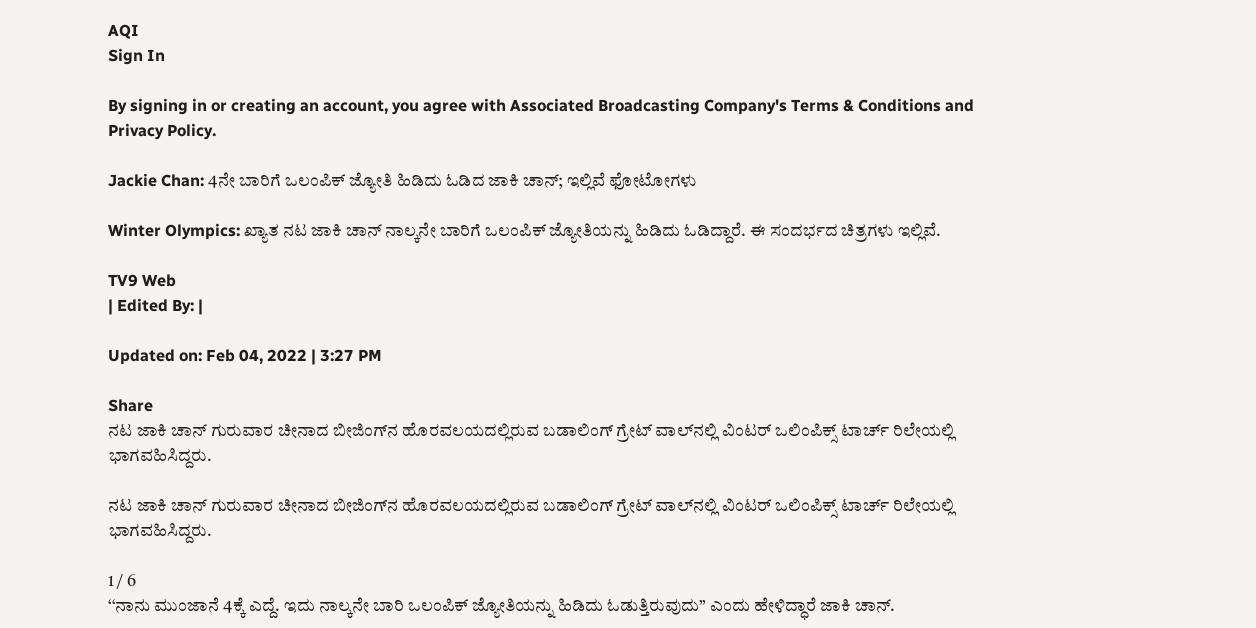AQI
Sign In

By signing in or creating an account, you agree with Associated Broadcasting Company's Terms & Conditions and Privacy Policy.

Jackie Chan: 4ನೇ ಬಾರಿಗೆ ಒಲಂಪಿಕ್ ಜ್ಯೋತಿ ಹಿಡಿದು ಓಡಿದ ಜಾಕಿ ಚಾನ್; ಇಲ್ಲಿವೆ ಫೋಟೋಗಳು

Winter Olympics: ಖ್ಯಾತ ನಟ ಜಾಕಿ ಚಾನ್ ನಾಲ್ಕನೇ ಬಾರಿಗೆ ಒಲಂಪಿಕ್ ಜ್ಯೋತಿಯನ್ನು ಹಿಡಿದು ಓಡಿದ್ದಾರೆ. ಈ ಸಂದರ್ಭದ ಚಿತ್ರಗಳು ಇಲ್ಲಿವೆ.

TV9 Web
| Edited By: |

Updated on: Feb 04, 2022 | 3:27 PM

Share
ನಟ ಜಾಕಿ ಚಾನ್ ಗುರುವಾರ ಚೀನಾದ ಬೀಜಿಂಗ್‌ನ ಹೊರವಲಯದಲ್ಲಿರುವ ಬಡಾಲಿಂಗ್ ಗ್ರೇಟ್ ವಾಲ್‌ನಲ್ಲಿ ವಿಂಟರ್ ಒಲಿಂಪಿಕ್ಸ್ ಟಾರ್ಚ್ ರಿಲೇಯಲ್ಲಿ ಭಾಗವಹಿಸಿದ್ದರು.

ನಟ ಜಾಕಿ ಚಾನ್ ಗುರುವಾರ ಚೀನಾದ ಬೀಜಿಂಗ್‌ನ ಹೊರವಲಯದಲ್ಲಿರುವ ಬಡಾಲಿಂಗ್ ಗ್ರೇಟ್ ವಾಲ್‌ನಲ್ಲಿ ವಿಂಟರ್ ಒಲಿಂಪಿಕ್ಸ್ ಟಾರ್ಚ್ ರಿಲೇಯಲ್ಲಿ ಭಾಗವಹಿಸಿದ್ದರು.

1 / 6
‘‘ನಾನು ಮುಂಜಾನೆ 4ಕ್ಕೆ ಎದ್ದೆ. ಇದು ನಾಲ್ಕನೇ ಬಾರಿ ಒಲಂಪಿಕ್ ಜ್ಯೋತಿಯನ್ನು ಹಿಡಿದು ಓಡುತ್ತಿರುವುದು’’ ಎಂದು ಹೇಳಿದ್ಧಾರೆ ಜಾಕಿ ಚಾನ್.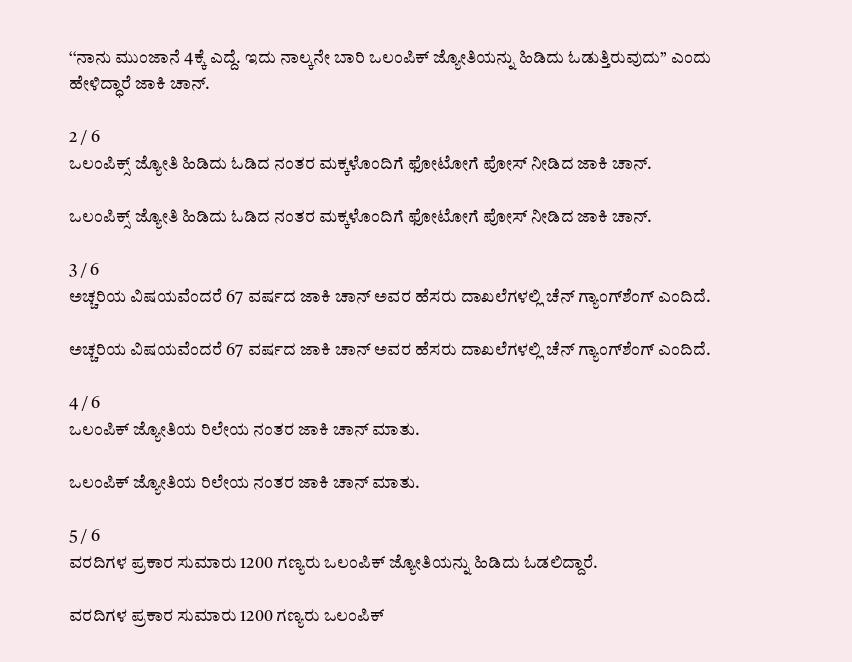‘‘ನಾನು ಮುಂಜಾನೆ 4ಕ್ಕೆ ಎದ್ದೆ. ಇದು ನಾಲ್ಕನೇ ಬಾರಿ ಒಲಂಪಿಕ್ ಜ್ಯೋತಿಯನ್ನು ಹಿಡಿದು ಓಡುತ್ತಿರುವುದು’’ ಎಂದು ಹೇಳಿದ್ಧಾರೆ ಜಾಕಿ ಚಾನ್.

2 / 6
ಒಲಂಪಿಕ್ಸ್ ಜ್ಯೋತಿ ಹಿಡಿದು ಓಡಿದ ನಂತರ ಮಕ್ಕಳೊಂದಿಗೆ ಫೋಟೋಗೆ ಪೋಸ್ ನೀಡಿದ ಜಾಕಿ ಚಾನ್.

ಒಲಂಪಿಕ್ಸ್ ಜ್ಯೋತಿ ಹಿಡಿದು ಓಡಿದ ನಂತರ ಮಕ್ಕಳೊಂದಿಗೆ ಫೋಟೋಗೆ ಪೋಸ್ ನೀಡಿದ ಜಾಕಿ ಚಾನ್.

3 / 6
ಅಚ್ಚರಿಯ ವಿಷಯವೆಂದರೆ 67 ವರ್ಷದ ಜಾಕಿ ಚಾನ್ ಅವರ ಹೆಸರು ದಾಖಲೆಗಳಲ್ಲಿ ಚೆನ್ ಗ್ಯಾಂಗ್‌ಶೆಂಗ್‌ ಎಂದಿದೆ.

ಅಚ್ಚರಿಯ ವಿಷಯವೆಂದರೆ 67 ವರ್ಷದ ಜಾಕಿ ಚಾನ್ ಅವರ ಹೆಸರು ದಾಖಲೆಗಳಲ್ಲಿ ಚೆನ್ ಗ್ಯಾಂಗ್‌ಶೆಂಗ್‌ ಎಂದಿದೆ.

4 / 6
ಒಲಂಪಿಕ್ ಜ್ಯೋತಿಯ ರಿಲೇಯ ನಂತರ ಜಾಕಿ ಚಾನ್ ಮಾತು.

ಒಲಂಪಿಕ್ ಜ್ಯೋತಿಯ ರಿಲೇಯ ನಂತರ ಜಾಕಿ ಚಾನ್ ಮಾತು.

5 / 6
ವರದಿಗಳ ಪ್ರಕಾರ ಸುಮಾರು 1200 ಗಣ್ಯರು ಒಲಂಪಿಕ್ ಜ್ಯೋತಿಯನ್ನು ಹಿಡಿದು ಓಡಲಿದ್ದಾರೆ.

ವರದಿಗಳ ಪ್ರಕಾರ ಸುಮಾರು 1200 ಗಣ್ಯರು ಒಲಂಪಿಕ್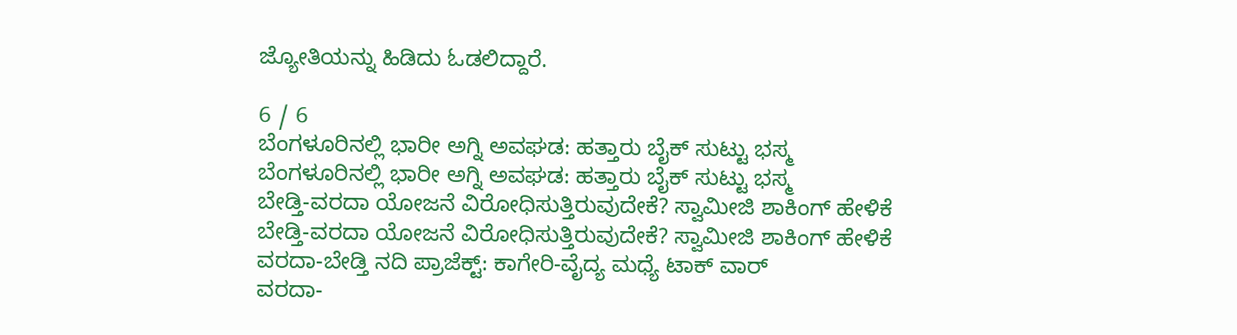ಜ್ಯೋತಿಯನ್ನು ಹಿಡಿದು ಓಡಲಿದ್ದಾರೆ.

6 / 6
ಬೆಂಗಳೂರಿನಲ್ಲಿ ಭಾರೀ ಅಗ್ನಿ ಅವಘಡ: ಹತ್ತಾರು ಬೈಕ್ ಸುಟ್ಟು ಭಸ್ಮ
ಬೆಂಗಳೂರಿನಲ್ಲಿ ಭಾರೀ ಅಗ್ನಿ ಅವಘಡ: ಹತ್ತಾರು ಬೈಕ್ ಸುಟ್ಟು ಭಸ್ಮ
ಬೇಡ್ತಿ-ವರದಾ ಯೋಜನೆ ವಿರೋಧಿಸುತ್ತಿರುವುದೇಕೆ? ಸ್ವಾಮೀಜಿ ಶಾಕಿಂಗ್ ಹೇಳಿಕೆ
ಬೇಡ್ತಿ-ವರದಾ ಯೋಜನೆ ವಿರೋಧಿಸುತ್ತಿರುವುದೇಕೆ? ಸ್ವಾಮೀಜಿ ಶಾಕಿಂಗ್ ಹೇಳಿಕೆ
ವರದಾ-ಬೇಡ್ತಿ ನದಿ ಪ್ರಾಜೆಕ್ಟ್: ಕಾಗೇರಿ-ವೈದ್ಯ ಮಧ್ಯೆ ಟಾಕ್ ವಾರ್
ವರದಾ-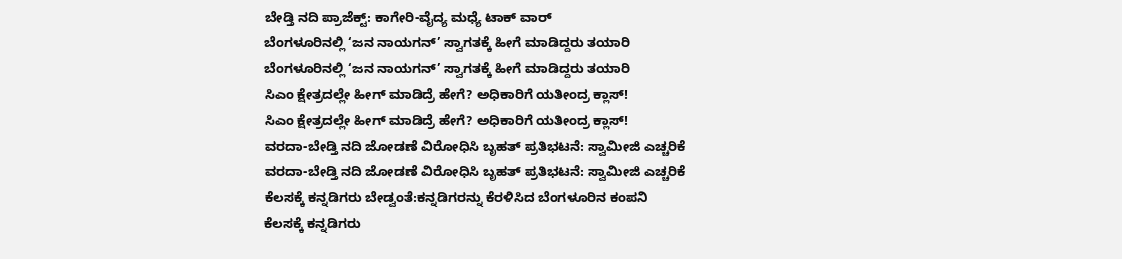ಬೇಡ್ತಿ ನದಿ ಪ್ರಾಜೆಕ್ಟ್: ಕಾಗೇರಿ-ವೈದ್ಯ ಮಧ್ಯೆ ಟಾಕ್ ವಾರ್
ಬೆಂಗಳೂರಿನಲ್ಲಿ ‘ಜನ ನಾಯಗನ್’ ಸ್ವಾಗತಕ್ಕೆ ಹೀಗೆ ಮಾಡಿದ್ದರು ತಯಾರಿ
ಬೆಂಗಳೂರಿನಲ್ಲಿ ‘ಜನ ನಾಯಗನ್’ ಸ್ವಾಗತಕ್ಕೆ ಹೀಗೆ ಮಾಡಿದ್ದರು ತಯಾರಿ
ಸಿಎಂ ಕ್ಷೇತ್ರದಲ್ಲೇ ಹೀಗ್ ಮಾಡಿದ್ರೆ ಹೇಗೆ? ಅಧಿಕಾರಿಗೆ ಯತೀಂದ್ರ ಕ್ಲಾಸ್!
ಸಿಎಂ ಕ್ಷೇತ್ರದಲ್ಲೇ ಹೀಗ್ ಮಾಡಿದ್ರೆ ಹೇಗೆ? ಅಧಿಕಾರಿಗೆ ಯತೀಂದ್ರ ಕ್ಲಾಸ್!
ವರದಾ-ಬೇಡ್ತಿ ನದಿ ಜೋಡಣೆ ವಿರೋಧಿಸಿ ಬೃಹತ್ ಪ್ರತಿಭಟನೆ: ಸ್ವಾಮೀಜಿ ಎಚ್ಚರಿಕೆ
ವರದಾ-ಬೇಡ್ತಿ ನದಿ ಜೋಡಣೆ ವಿರೋಧಿಸಿ ಬೃಹತ್ ಪ್ರತಿಭಟನೆ: ಸ್ವಾಮೀಜಿ ಎಚ್ಚರಿಕೆ
ಕೆಲಸಕ್ಕೆ ಕನ್ನಡಿಗರು ಬೇಡ್ವಂತೆ:ಕನ್ನಡಿಗರನ್ನು ಕೆರಳಿಸಿದ ಬೆಂಗಳೂರಿನ ಕಂಪನಿ
ಕೆಲಸಕ್ಕೆ ಕನ್ನಡಿಗರು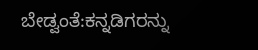ಬೇಡ್ವಂತೆ:ಕನ್ನಡಿಗರನ್ನು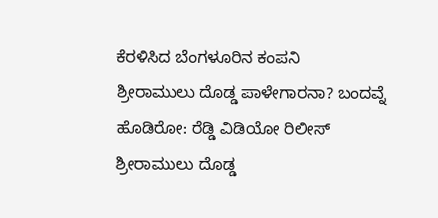ಕೆರಳಿಸಿದ ಬೆಂಗಳೂರಿನ ಕಂಪನಿ
ಶ್ರೀರಾಮುಲು ದೊಡ್ಡ ಪಾಳೇಗಾರನಾ? ಬಂದವ್ನೆ ಹೊಡಿರೋ: ರೆಡ್ಡಿ ವಿಡಿಯೋ ರಿಲೀಸ್‌
ಶ್ರೀರಾಮುಲು ದೊಡ್ಡ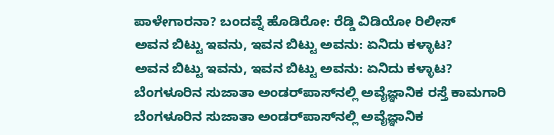ಪಾಳೇಗಾರನಾ? ಬಂದವ್ನೆ ಹೊಡಿರೋ: ರೆಡ್ಡಿ ವಿಡಿಯೋ ರಿಲೀಸ್‌
ಅವನ ಬಿಟ್ಟು ಇವನು, ಇವನ ಬಿಟ್ಟು ಅವನು: ಏನಿದು ಕಳ್ಳಾಟ?
ಅವನ ಬಿಟ್ಟು ಇವನು, ಇವನ ಬಿಟ್ಟು ಅವನು: ಏನಿದು ಕಳ್ಳಾಟ?
ಬೆಂಗಳೂರಿನ ಸುಜಾತಾ ಅಂಡರ್‌ಪಾಸ್‌ನಲ್ಲಿ ಅವೈಜ್ಞಾನಿಕ ರಸ್ತೆ ಕಾಮಗಾರಿ
ಬೆಂಗಳೂರಿನ ಸುಜಾತಾ ಅಂಡರ್‌ಪಾಸ್‌ನಲ್ಲಿ ಅವೈಜ್ಞಾನಿಕ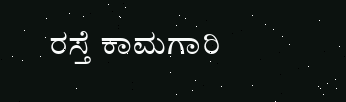ರಸ್ತೆ ಕಾಮಗಾರಿ